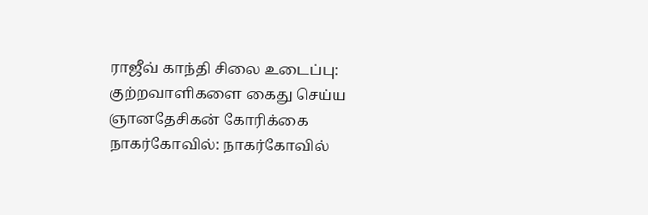ராஜீவ் காந்தி சிலை உடைப்பு: குற்றவாளிகளை கைது செய்ய ஞானதேசிகன் கோரிக்கை
நாகர்கோவில்: நாகர்கோவில்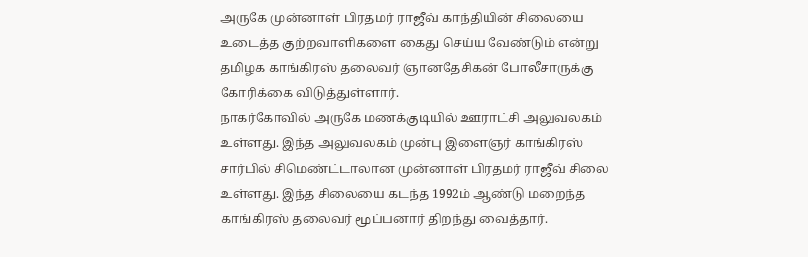அருகே முன்னாள் பிரதமர் ராஜீவ் காந்தியின் சிலையை உடைத்த குற்றவாளிகளை கைது செய்ய வேண்டும் என்று தமிழக காங்கிரஸ் தலைவர் ஞானதேசிகன் போலீசாருக்கு கோரிக்கை விடுத்துள்ளார்.
நாகர்கோவில் அருகே மணக்குடியில் ஊராட்சி அலுவலகம் உள்ளது. இந்த அலுவலகம் முன்பு இளைஞர் காங்கிரஸ் சார்பில் சிமெண்ட்டாலான முன்னாள் பிரதமர் ராஜீவ் சிலை உள்ளது. இந்த சிலையை கடந்த 1992ம் ஆண்டு மறைந்த காங்கிரஸ் தலைவர் மூப்பனார் திறந்து வைத்தார்.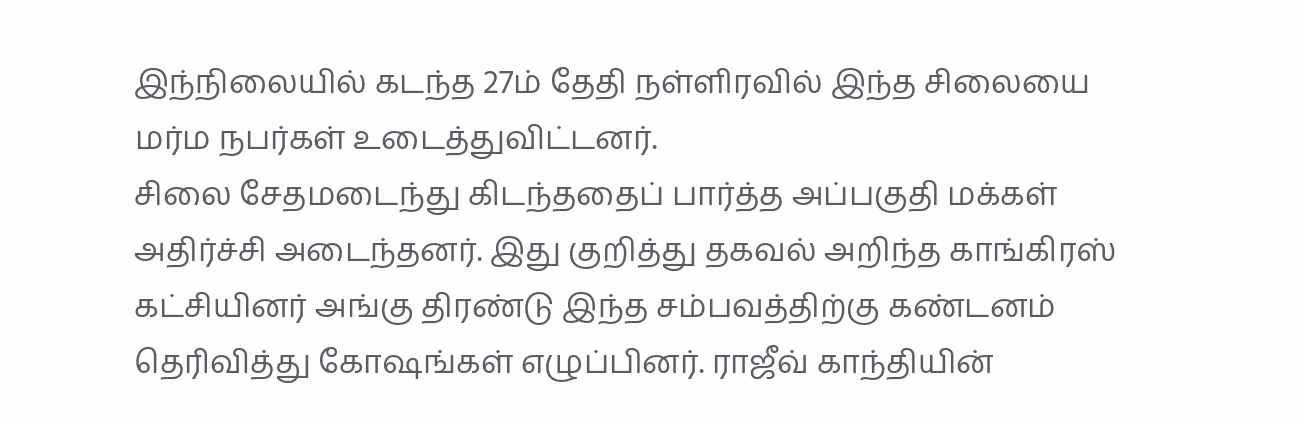இந்நிலையில் கடந்த 27ம் தேதி நள்ளிரவில் இந்த சிலையை மர்ம நபர்கள் உடைத்துவிட்டனர்.
சிலை சேதமடைந்து கிடந்ததைப் பார்த்த அப்பகுதி மக்கள் அதிர்ச்சி அடைந்தனர். இது குறித்து தகவல் அறிந்த காங்கிரஸ் கட்சியினர் அங்கு திரண்டு இந்த சம்பவத்திற்கு கண்டனம் தெரிவித்து கோஷங்கள் எழுப்பினர். ராஜீவ் காந்தியின்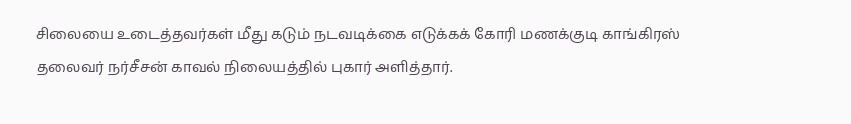சிலையை உடைத்தவர்கள் மீது கடும் நடவடிக்கை எடுக்கக் கோரி மணக்குடி காங்கிரஸ் தலைவர் நர்சீசன் காவல் நிலையத்தில் புகார் அளித்தார்.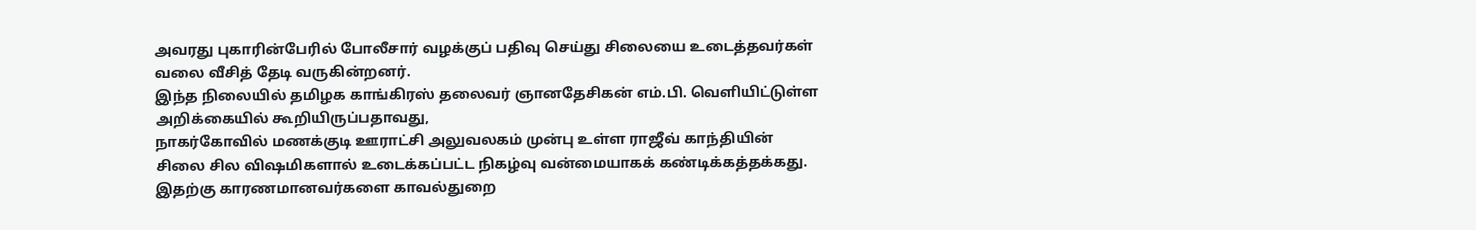அவரது புகாரின்பேரில் போலீசார் வழக்குப் பதிவு செய்து சிலையை உடைத்தவர்கள் வலை வீசித் தேடி வருகின்றனர்.
இந்த நிலையில் தமிழக காங்கிரஸ் தலைவர் ஞானதேசிகன் எம்.பி. வெளியிட்டுள்ள அறிக்கையில் கூறியிருப்பதாவது,
நாகர்கோவில் மணக்குடி ஊராட்சி அலுவலகம் முன்பு உள்ள ராஜீவ் காந்தியின் சிலை சில விஷமிகளால் உடைக்கப்பட்ட நிகழ்வு வன்மையாகக் கண்டிக்கத்தக்கது.
இதற்கு காரணமானவர்களை காவல்துறை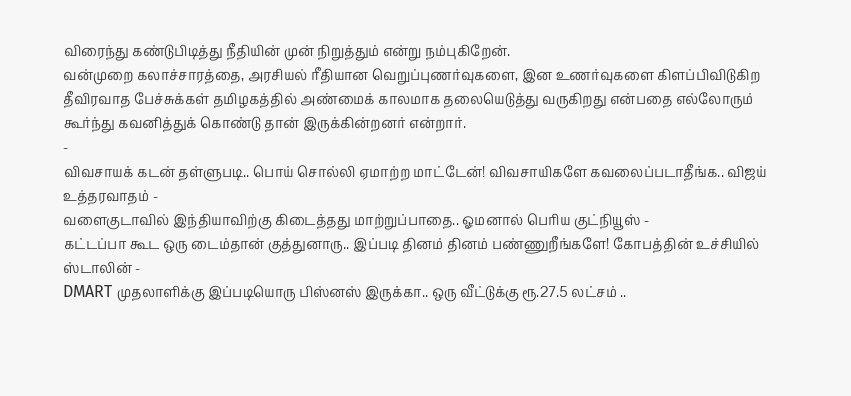விரைந்து கண்டுபிடித்து நீதியின் முன் நிறுத்தும் என்று நம்புகிறேன்.
வன்முறை கலாச்சாரத்தை, அரசியல் ரீதியான வெறுப்புணர்வுகளை, இன உணர்வுகளை கிளப்பிவிடுகிற தீவிரவாத பேச்சுக்கள் தமிழகத்தில் அண்மைக் காலமாக தலையெடுத்து வருகிறது என்பதை எல்லோரும் கூர்ந்து கவனித்துக் கொண்டு தான் இருக்கின்றனர் என்றார்.
-
விவசாயக் கடன் தள்ளுபடி.. பொய் சொல்லி ஏமாற்ற மாட்டேன்! விவசாயிகளே கவலைப்படாதீங்க.. விஜய் உத்தரவாதம் -
வளைகுடாவில் இந்தியாவிற்கு கிடைத்தது மாற்றுப்பாதை.. ஓமனால் பெரிய குட்நியூஸ் -
கட்டப்பா கூட ஒரு டைம்தான் குத்துனாரு.. இப்படி தினம் தினம் பண்ணுறீங்களே! கோபத்தின் உச்சியில் ஸ்டாலின் -
DMART முதலாளிக்கு இப்படியொரு பிஸ்னஸ் இருக்கா.. ஒரு வீட்டுக்கு ரூ.27.5 லட்சம் ..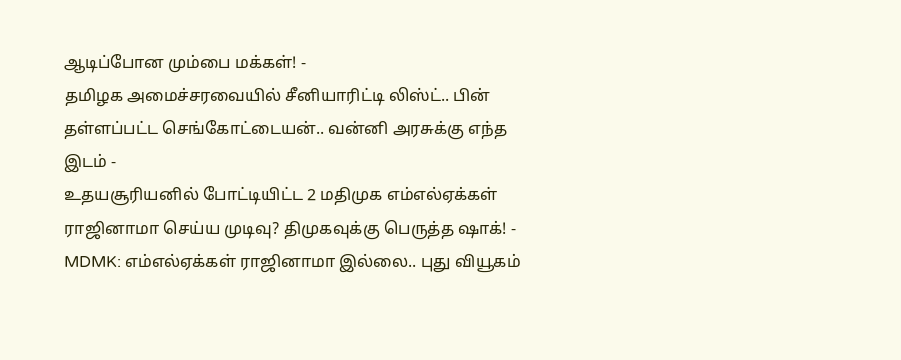ஆடிப்போன மும்பை மக்கள்! -
தமிழக அமைச்சரவையில் சீனியாரிட்டி லிஸ்ட்.. பின் தள்ளப்பட்ட செங்கோட்டையன்.. வன்னி அரசுக்கு எந்த இடம் -
உதயசூரியனில் போட்டியிட்ட 2 மதிமுக எம்எல்ஏக்கள் ராஜினாமா செய்ய முடிவு? திமுகவுக்கு பெருத்த ஷாக்! -
MDMK: எம்எல்ஏக்கள் ராஜினாமா இல்லை.. புது வியூகம்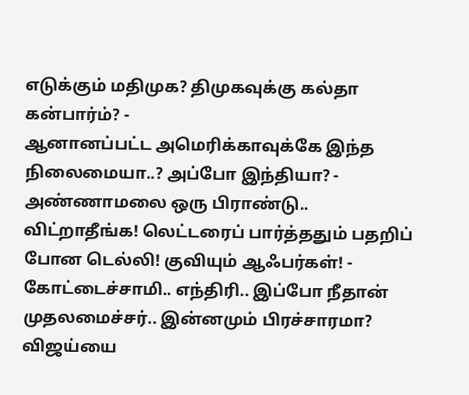எடுக்கும் மதிமுக? திமுகவுக்கு கல்தா கன்பார்ம்? -
ஆனானப்பட்ட அமெரிக்காவுக்கே இந்த நிலைமையா..? அப்போ இந்தியா? -
அண்ணாமலை ஒரு பிராண்டு.. விட்றாதீங்க! லெட்டரைப் பார்த்ததும் பதறிப் போன டெல்லி! குவியும் ஆஃபர்கள்! -
கோட்டைச்சாமி.. எந்திரி.. இப்போ நீதான் முதலமைச்சர்.. இன்னமும் பிரச்சாரமா? விஜய்யை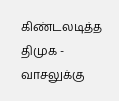கிண்டலடித்த திமுக -
வாசலுக்கு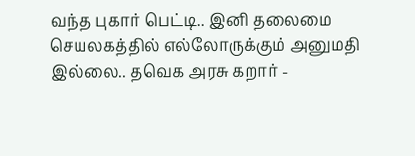வந்த புகார் பெட்டி.. இனி தலைமை செயலகத்தில் எல்லோருக்கும் அனுமதி இல்லை.. தவெக அரசு கறார் -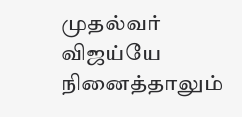முதல்வர் விஜய்யே நினைத்தாலும்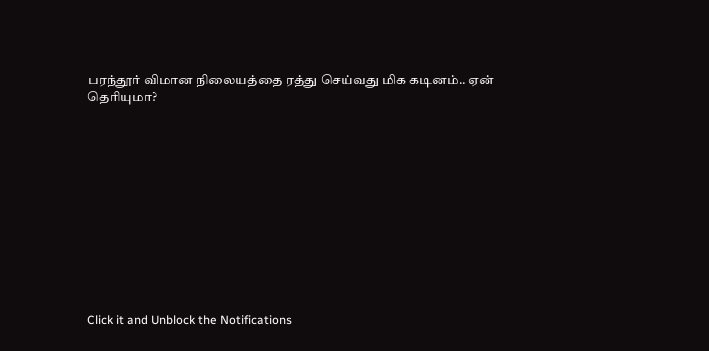பரந்தூர் விமான நிலையத்தை ரத்து செய்வது மிக கடினம்.. ஏன் தெரியுமா?












Click it and Unblock the Notifications